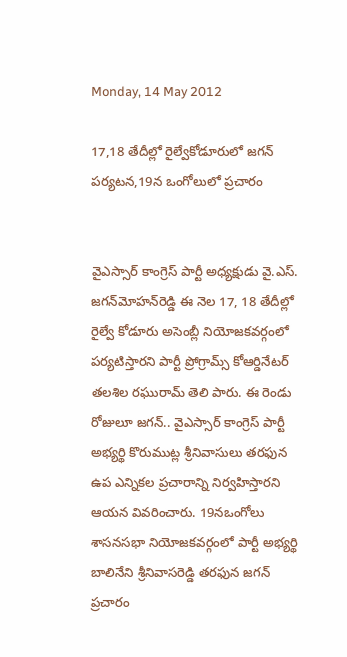Monday, 14 May 2012

17,18 తేదీల్లో రైల్వేకోడూరులో జగన్ పర్యటన,19న ఒంగోలులో ప్రచారం


వైఎస్సార్ కాంగ్రెస్ పార్టీ అధ్యక్షుడు వై.ఎస్. జగన్‌మోహన్‌రెడ్డి ఈ నెల 17, 18 తేదీల్లో రైల్వే కోడూరు అసెంబ్లీ నియోజకవర్గంలో పర్యటిస్తారని పార్టీ ప్రోగ్రామ్స్ కోఆర్డినేటర్ తలశిల రఘురామ్ తెలి పారు. ఈ రెండు రోజులూ జగన్.. వైఎస్సార్ కాంగ్రెస్ పార్టీ అభ్యర్థి కొరుముట్ల శ్రీనివాసులు తరఫున ఉప ఎన్నికల ప్రచారాన్ని నిర్వహిస్తారని ఆయన వివరించారు. 19నఒంగోలు శాసనసభా నియోజకవర్గంలో పార్టీ అభ్యర్థి బాలినేని శ్రీనివాసరెడ్డి తరఫున జగన్ ప్రచారం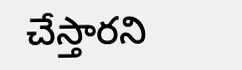చేస్తారని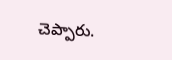చెప్పారు.